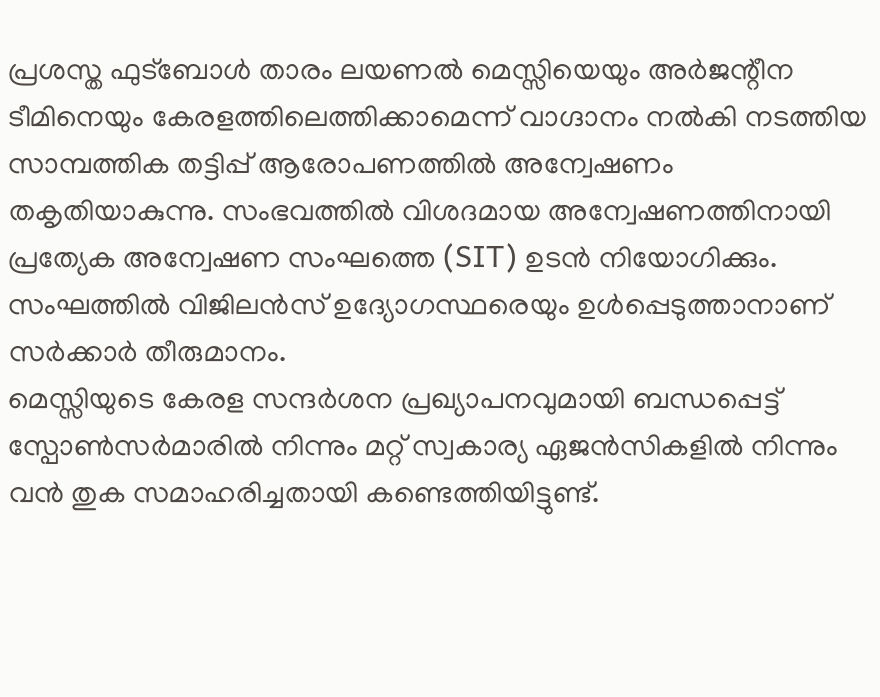പ്രശസ്ത ഫുട്ബോൾ താരം ലയണൽ മെസ്സിയെയും അർജന്റീന ടീമിനെയും കേരളത്തിലെത്തിക്കാമെന്ന് വാഗ്ദാനം നൽകി നടത്തിയ സാമ്പത്തിക തട്ടിപ്പ് ആരോപണത്തിൽ അന്വേഷണം തകൃതിയാകുന്നു. സംഭവത്തിൽ വിശദമായ അന്വേഷണത്തിനായി പ്രത്യേക അന്വേഷണ സംഘത്തെ (SIT) ഉടൻ നിയോഗിക്കും. സംഘത്തിൽ വിജിലൻസ് ഉദ്യോഗസ്ഥരെയും ഉൾപ്പെടുത്താനാണ് സർക്കാർ തീരുമാനം.
മെസ്സിയുടെ കേരള സന്ദർശന പ്രഖ്യാപനവുമായി ബന്ധപ്പെട്ട് സ്പോൺസർമാരിൽ നിന്നും മറ്റ് സ്വകാര്യ ഏജൻസികളിൽ നിന്നും വൻ തുക സമാഹരിച്ചതായി കണ്ടെത്തിയിട്ടുണ്ട്.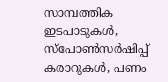സാമ്പത്തിക ഇടപാടുകൾ, സ്പോൺസർഷിപ്പ് കരാറുകൾ, പണം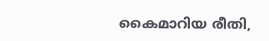കൈമാറിയ രീതി,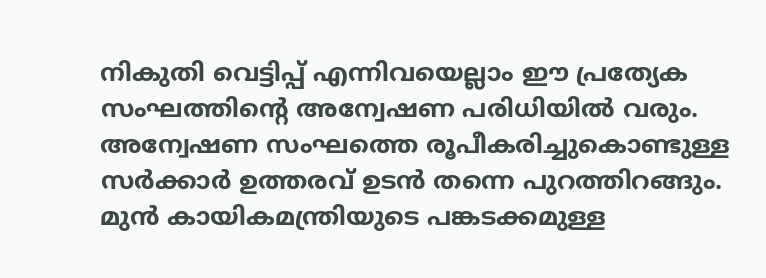നികുതി വെട്ടിപ്പ് എന്നിവയെല്ലാം ഈ പ്രത്യേക സംഘത്തിന്റെ അന്വേഷണ പരിധിയിൽ വരും. അന്വേഷണ സംഘത്തെ രൂപീകരിച്ചുകൊണ്ടുള്ള സർക്കാർ ഉത്തരവ് ഉടൻ തന്നെ പുറത്തിറങ്ങും.
മുൻ കായികമന്ത്രിയുടെ പങ്കടക്കമുള്ള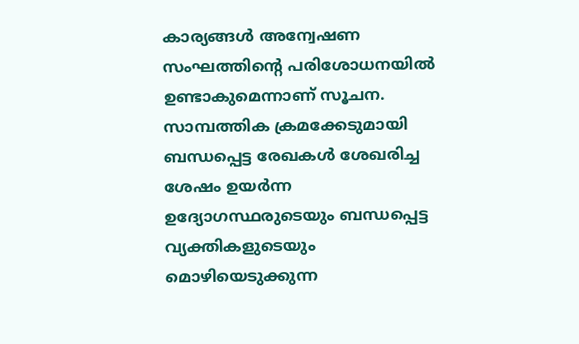കാര്യങ്ങൾ അന്വേഷണ സംഘത്തിന്റെ പരിശോധനയിൽ ഉണ്ടാകുമെന്നാണ് സൂചന. സാമ്പത്തിക ക്രമക്കേടുമായി ബന്ധപ്പെട്ട രേഖകൾ ശേഖരിച്ച ശേഷം ഉയർന്ന ഉദ്യോഗസ്ഥരുടെയും ബന്ധപ്പെട്ട വ്യക്തികളുടെയും മൊഴിയെടുക്കുന്ന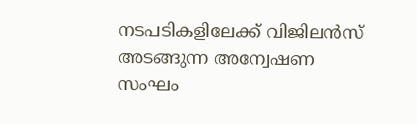നടപടികളിലേക്ക് വിജിലൻസ് അടങ്ങുന്ന അന്വേഷണ സംഘം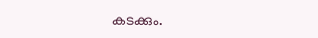കടക്കും.